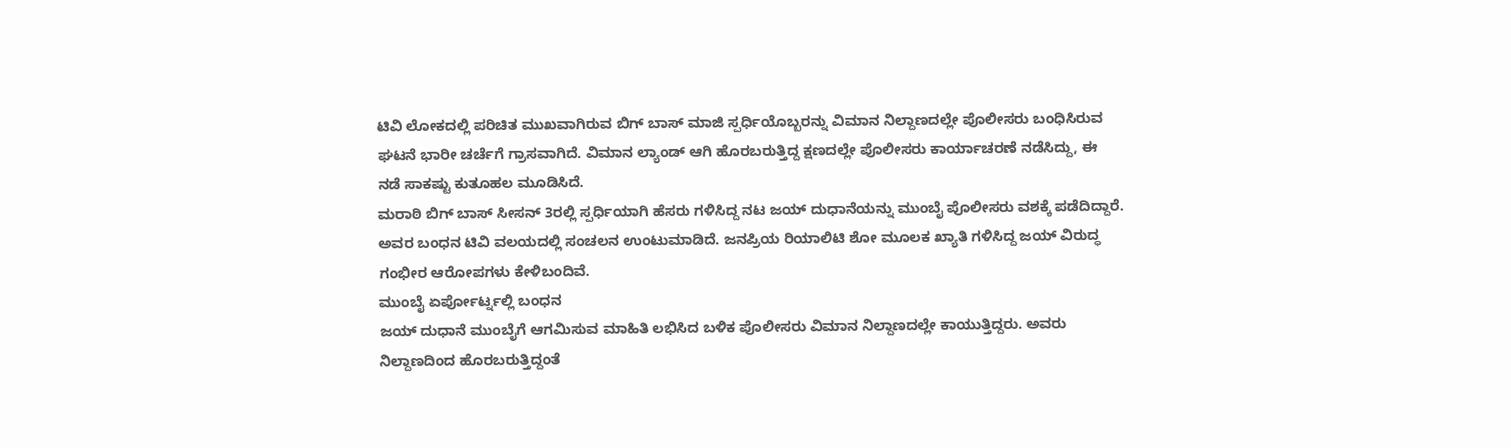ಟಿವಿ ಲೋಕದಲ್ಲಿ ಪರಿಚಿತ ಮುಖವಾಗಿರುವ ಬಿಗ್ ಬಾಸ್ ಮಾಜಿ ಸ್ಪರ್ಧಿಯೊಬ್ಬರನ್ನು ವಿಮಾನ ನಿಲ್ದಾಣದಲ್ಲೇ ಪೊಲೀಸರು ಬಂಧಿಸಿರುವ ಘಟನೆ ಭಾರೀ ಚರ್ಚೆಗೆ ಗ್ರಾಸವಾಗಿದೆ. ವಿಮಾನ ಲ್ಯಾಂಡ್ ಆಗಿ ಹೊರಬರುತ್ತಿದ್ದ ಕ್ಷಣದಲ್ಲೇ ಪೊಲೀಸರು ಕಾರ್ಯಾಚರಣೆ ನಡೆಸಿದ್ದು, ಈ ನಡೆ ಸಾಕಷ್ಟು ಕುತೂಹಲ ಮೂಡಿಸಿದೆ.
ಮರಾಠಿ ಬಿಗ್ ಬಾಸ್ ಸೀಸನ್ 3ರಲ್ಲಿ ಸ್ಪರ್ಧಿಯಾಗಿ ಹೆಸರು ಗಳಿಸಿದ್ದ ನಟ ಜಯ್ ದುಧಾನೆಯನ್ನು ಮುಂಬೈ ಪೊಲೀಸರು ವಶಕ್ಕೆ ಪಡೆದಿದ್ದಾರೆ. ಅವರ ಬಂಧನ ಟಿವಿ ವಲಯದಲ್ಲಿ ಸಂಚಲನ ಉಂಟುಮಾಡಿದೆ. ಜನಪ್ರಿಯ ರಿಯಾಲಿಟಿ ಶೋ ಮೂಲಕ ಖ್ಯಾತಿ ಗಳಿಸಿದ್ದ ಜಯ್ ವಿರುದ್ಧ ಗಂಭೀರ ಆರೋಪಗಳು ಕೇಳಿಬಂದಿವೆ.
ಮುಂಬೈ ಏರ್ಪೋರ್ಟ್ನಲ್ಲಿ ಬಂಧನ
ಜಯ್ ದುಧಾನೆ ಮುಂಬೈಗೆ ಆಗಮಿಸುವ ಮಾಹಿತಿ ಲಭಿಸಿದ ಬಳಿಕ ಪೊಲೀಸರು ವಿಮಾನ ನಿಲ್ದಾಣದಲ್ಲೇ ಕಾಯುತ್ತಿದ್ದರು. ಅವರು ನಿಲ್ದಾಣದಿಂದ ಹೊರಬರುತ್ತಿದ್ದಂತೆ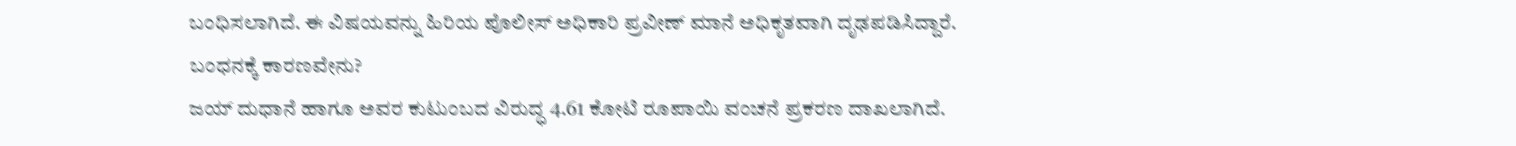ಬಂಧಿಸಲಾಗಿದೆ. ಈ ವಿಷಯವನ್ನು ಹಿರಿಯ ಪೊಲೀಸ್ ಅಧಿಕಾರಿ ಪ್ರವೀಣ್ ಮಾನೆ ಅಧಿಕೃತವಾಗಿ ದೃಢಪಡಿಸಿದ್ದಾರೆ.
ಬಂಧನಕ್ಕೆ ಕಾರಣವೇನು?
ಜಯ್ ದುಧಾನೆ ಹಾಗೂ ಅವರ ಕುಟುಂಬದ ವಿರುದ್ಧ 4.61 ಕೋಟಿ ರೂಪಾಯಿ ವಂಚನೆ ಪ್ರಕರಣ ದಾಖಲಾಗಿದೆ.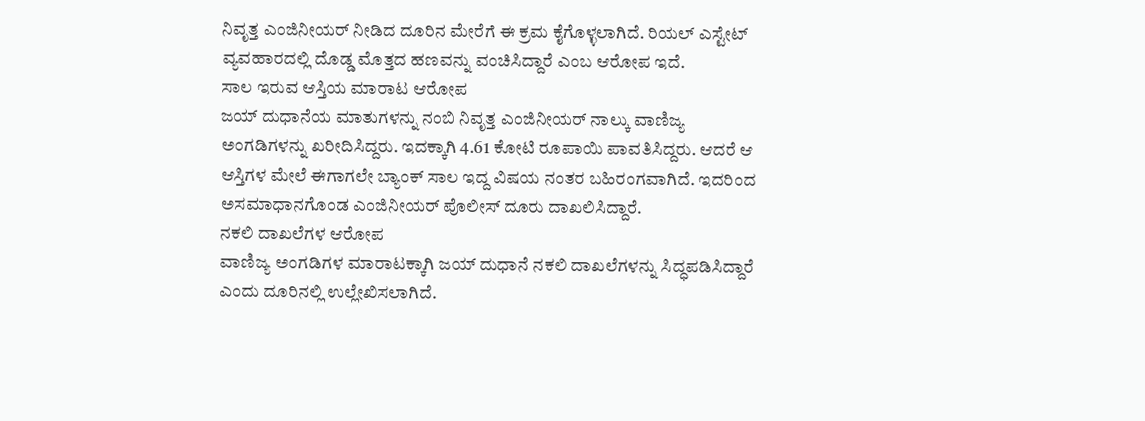ನಿವೃತ್ತ ಎಂಜಿನೀಯರ್ ನೀಡಿದ ದೂರಿನ ಮೇರೆಗೆ ಈ ಕ್ರಮ ಕೈಗೊಳ್ಳಲಾಗಿದೆ. ರಿಯಲ್ ಎಸ್ಟೇಟ್ ವ್ಯವಹಾರದಲ್ಲಿ ದೊಡ್ಡ ಮೊತ್ತದ ಹಣವನ್ನು ವಂಚಿಸಿದ್ದಾರೆ ಎಂಬ ಆರೋಪ ಇದೆ.
ಸಾಲ ಇರುವ ಆಸ್ತಿಯ ಮಾರಾಟ ಆರೋಪ
ಜಯ್ ದುಧಾನೆಯ ಮಾತುಗಳನ್ನು ನಂಬಿ ನಿವೃತ್ತ ಎಂಜಿನೀಯರ್ ನಾಲ್ಕು ವಾಣಿಜ್ಯ ಅಂಗಡಿಗಳನ್ನು ಖರೀದಿಸಿದ್ದರು. ಇದಕ್ಕಾಗಿ 4.61 ಕೋಟಿ ರೂಪಾಯಿ ಪಾವತಿಸಿದ್ದರು. ಆದರೆ ಆ ಆಸ್ತಿಗಳ ಮೇಲೆ ಈಗಾಗಲೇ ಬ್ಯಾಂಕ್ ಸಾಲ ಇದ್ದ ವಿಷಯ ನಂತರ ಬಹಿರಂಗವಾಗಿದೆ. ಇದರಿಂದ ಅಸಮಾಧಾನಗೊಂಡ ಎಂಜಿನೀಯರ್ ಪೊಲೀಸ್ ದೂರು ದಾಖಲಿಸಿದ್ದಾರೆ.
ನಕಲಿ ದಾಖಲೆಗಳ ಆರೋಪ
ವಾಣಿಜ್ಯ ಅಂಗಡಿಗಳ ಮಾರಾಟಕ್ಕಾಗಿ ಜಯ್ ದುಧಾನೆ ನಕಲಿ ದಾಖಲೆಗಳನ್ನು ಸಿದ್ಧಪಡಿಸಿದ್ದಾರೆ ಎಂದು ದೂರಿನಲ್ಲಿ ಉಲ್ಲೇಖಿಸಲಾಗಿದೆ.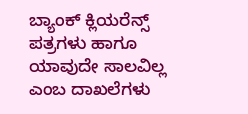ಬ್ಯಾಂಕ್ ಕ್ಲಿಯರೆನ್ಸ್ ಪತ್ರಗಳು ಹಾಗೂ ಯಾವುದೇ ಸಾಲವಿಲ್ಲ ಎಂಬ ದಾಖಲೆಗಳು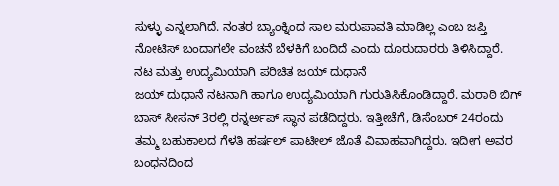ಸುಳ್ಳು ಎನ್ನಲಾಗಿದೆ. ನಂತರ ಬ್ಯಾಂಕ್ನಿಂದ ಸಾಲ ಮರುಪಾವತಿ ಮಾಡಿಲ್ಲ ಎಂಬ ಜಪ್ತಿ ನೋಟಿಸ್ ಬಂದಾಗಲೇ ವಂಚನೆ ಬೆಳಕಿಗೆ ಬಂದಿದೆ ಎಂದು ದೂರುದಾರರು ತಿಳಿಸಿದ್ದಾರೆ.
ನಟ ಮತ್ತು ಉದ್ಯಮಿಯಾಗಿ ಪರಿಚಿತ ಜಯ್ ದುಧಾನೆ
ಜಯ್ ದುಧಾನೆ ನಟನಾಗಿ ಹಾಗೂ ಉದ್ಯಮಿಯಾಗಿ ಗುರುತಿಸಿಕೊಂಡಿದ್ದಾರೆ. ಮರಾಠಿ ಬಿಗ್ ಬಾಸ್ ಸೀಸನ್ 3ರಲ್ಲಿ ರನ್ನರ್ಅಪ್ ಸ್ಥಾನ ಪಡೆದಿದ್ದರು. ಇತ್ತೀಚೆಗೆ, ಡಿಸೆಂಬರ್ 24ರಂದು ತಮ್ಮ ಬಹುಕಾಲದ ಗೆಳತಿ ಹರ್ಷಲ್ ಪಾಟೀಲ್ ಜೊತೆ ವಿವಾಹವಾಗಿದ್ದರು. ಇದೀಗ ಅವರ ಬಂಧನದಿಂದ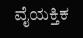ವೈಯಕ್ತಿಕ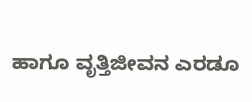ಹಾಗೂ ವೃತ್ತಿಜೀವನ ಎರಡೂ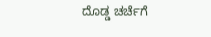ದೊಡ್ಡ ಚರ್ಚೆಗೆ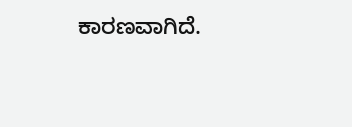ಕಾರಣವಾಗಿದೆ.